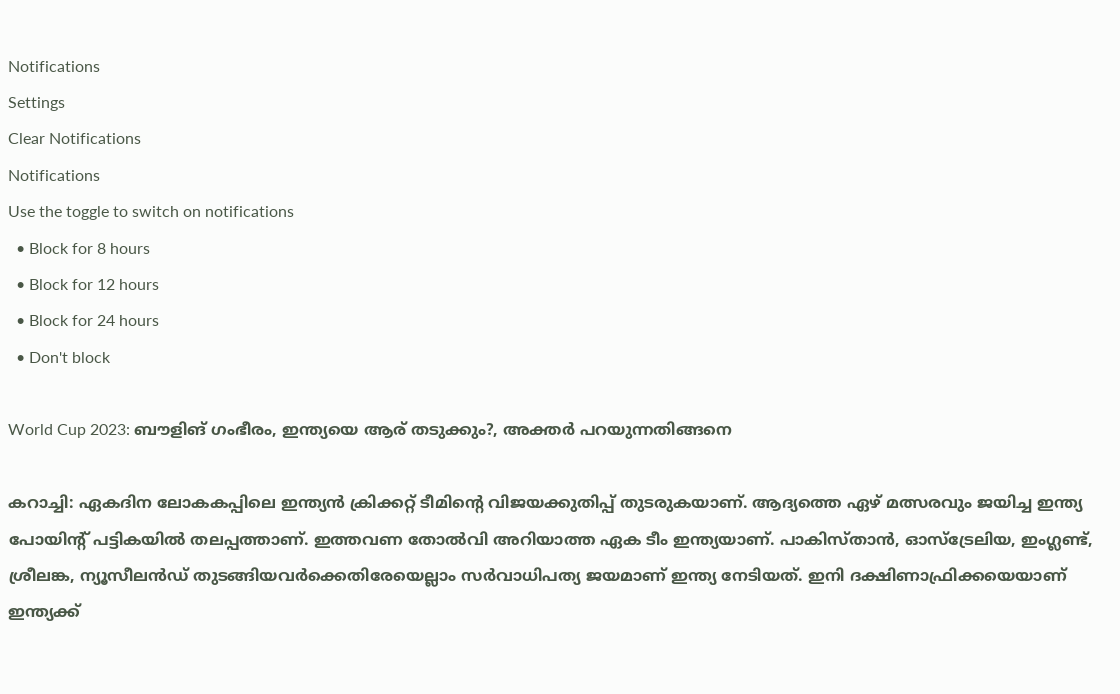Notifications
Settings
Clear Notifications
Notifications
Use the toggle to switch on notifications
  • Block for 8 hours
  • Block for 12 hours
  • Block for 24 hours
  • Don't block

World Cup 2023: ബൗളിങ് ഗംഭീരം, ഇന്ത്യയെ ആര് തടുക്കും?, അക്തര്‍ പറയുന്നതിങ്ങനെ

കറാച്ചി: ഏകദിന ലോകകപ്പിലെ ഇന്ത്യന്‍ ക്രിക്കറ്റ് ടീമിന്റെ വിജയക്കുതിപ്പ് തുടരുകയാണ്. ആദ്യത്തെ ഏഴ് മത്സരവും ജയിച്ച ഇന്ത്യ പോയിന്റ് പട്ടികയില്‍ തലപ്പത്താണ്. ഇത്തവണ തോല്‍വി അറിയാത്ത ഏക ടീം ഇന്ത്യയാണ്. പാകിസ്താന്‍, ഓസ്‌ട്രേലിയ, ഇംഗ്ലണ്ട്, ശ്രീലങ്ക, ന്യൂസീലന്‍ഡ് തുടങ്ങിയവര്‍ക്കെതിരേയെല്ലാം സര്‍വാധിപത്യ ജയമാണ് ഇന്ത്യ നേടിയത്. ഇനി ദക്ഷിണാഫ്രിക്കയെയാണ് ഇന്ത്യക്ക്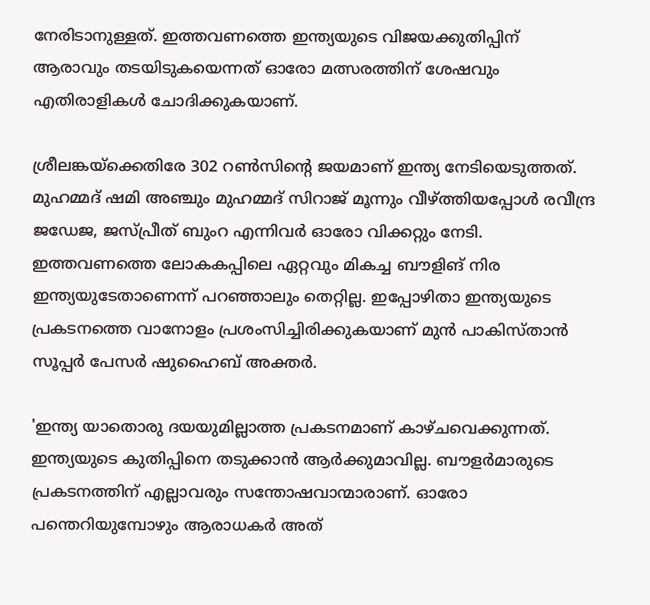നേരിടാനുള്ളത്. ഇത്തവണത്തെ ഇന്ത്യയുടെ വിജയക്കുതിപ്പിന് ആരാവും തടയിടുകയെന്നത് ഓരോ മത്സരത്തിന് ശേഷവും എതിരാളികള്‍ ചോദിക്കുകയാണ്.

ശ്രീലങ്കയ്‌ക്കെതിരേ 302 റണ്‍സിന്റെ ജയമാണ് ഇന്ത്യ നേടിയെടുത്തത്. മുഹമ്മദ് ഷമി അഞ്ചും മുഹമ്മദ് സിറാജ് മൂന്നും വീഴ്ത്തിയപ്പോള്‍ രവീന്ദ്ര ജഡേജ, ജസ്പ്രീത് ബുംറ എന്നിവര്‍ ഓരോ വിക്കറ്റും നേടി. ഇത്തവണത്തെ ലോകകപ്പിലെ ഏറ്റവും മികച്ച ബൗളിങ് നിര ഇന്ത്യയുടേതാണെന്ന് പറഞ്ഞാലും തെറ്റില്ല. ഇപ്പോഴിതാ ഇന്ത്യയുടെ പ്രകടനത്തെ വാനോളം പ്രശംസിച്ചിരിക്കുകയാണ് മുന്‍ പാകിസ്താന്‍ സൂപ്പര്‍ പേസര്‍ ഷുഹൈബ് അക്തര്‍.

'ഇന്ത്യ യാതൊരു ദയയുമില്ലാത്ത പ്രകടനമാണ് കാഴ്ചവെക്കുന്നത്. ഇന്ത്യയുടെ കുതിപ്പിനെ തടുക്കാന്‍ ആര്‍ക്കുമാവില്ല. ബൗളര്‍മാരുടെ പ്രകടനത്തിന് എല്ലാവരും സന്തോഷവാന്മാരാണ്. ഓരോ പന്തെറിയുമ്പോഴും ആരാധകര്‍ അത്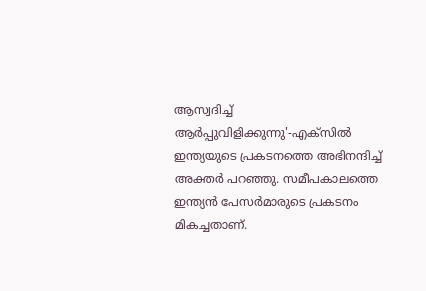ആസ്വദിച്ച് ആര്‍പ്പുവിളിക്കുന്നു'-എക്‌സില്‍ ഇന്ത്യയുടെ പ്രകടനത്തെ അഭിനന്ദിച്ച് അക്തര്‍ പറഞ്ഞു. സമീപകാലത്തെ ഇന്ത്യന്‍ പേസര്‍മാരുടെ പ്രകടനം മികച്ചതാണ്.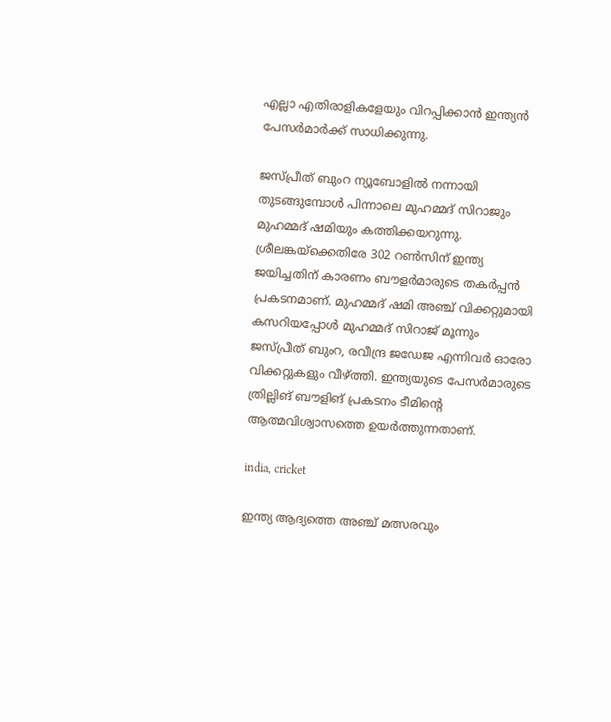എല്ലാ എതിരാളികളേയും വിറപ്പിക്കാന്‍ ഇന്ത്യന്‍ പേസര്‍മാര്‍ക്ക് സാധിക്കുന്നു.

ജസ്പ്രീത് ബുംറ ന്യൂബോളില്‍ നന്നായി തുടങ്ങുമ്പോള്‍ പിന്നാലെ മുഹമ്മദ് സിറാജും മുഹമ്മദ് ഷമിയും കത്തിക്കയറുന്നു. ശ്രീലങ്കയ്‌ക്കെതിരേ 302 റണ്‍സിന് ഇന്ത്യ ജയിച്ചതിന് കാരണം ബൗളര്‍മാരുടെ തകര്‍പ്പന്‍ പ്രകടനമാണ്. മുഹമ്മദ് ഷമി അഞ്ച് വിക്കറ്റുമായി കസറിയപ്പോള്‍ മുഹമ്മദ് സിറാജ് മൂന്നും ജസ്പ്രീത് ബുംറ, രവീന്ദ്ര ജഡേജ എന്നിവര്‍ ഓരോ വിക്കറ്റുകളും വീഴ്ത്തി. ഇന്ത്യയുടെ പേസര്‍മാരുടെ ത്രില്ലിങ് ബൗളിങ് പ്രകടനം ടീമിന്റെ ആത്മവിശ്വാസത്തെ ഉയര്‍ത്തുന്നതാണ്.

india, cricket

ഇന്ത്യ ആദ്യത്തെ അഞ്ച് മത്സരവും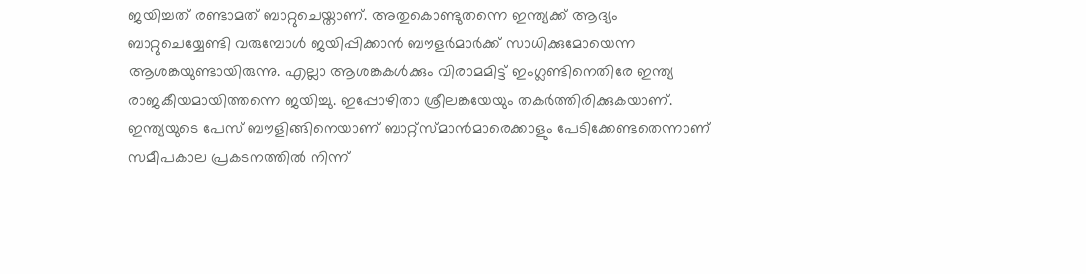ജയിച്ചത് രണ്ടാമത് ബാറ്റുചെയ്താണ്. അതുകൊണ്ടുതന്നെ ഇന്ത്യക്ക് ആദ്യം ബാറ്റുചെയ്യേണ്ടി വരുമ്പോള്‍ ജയിപ്പിക്കാന്‍ ബൗളര്‍മാര്‍ക്ക് സാധിക്കുമോയെന്ന ആശങ്കയുണ്ടായിരുന്നു. എല്ലാ ആശങ്കകള്‍ക്കും വിരാമമിട്ട് ഇംഗ്ലണ്ടിനെതിരേ ഇന്ത്യ രാജകീയമായിത്തന്നെ ജയിച്ചു. ഇപ്പോഴിതാ ശ്രീലങ്കയേയും തകര്‍ത്തിരിക്കുകയാണ്. ഇന്ത്യയുടെ പേസ് ബൗളിങ്ങിനെയാണ് ബാറ്റ്‌സ്മാന്‍മാരെക്കാളും പേടിക്കേണ്ടതെന്നാണ് സമീപകാല പ്രകടനത്തില്‍ നിന്ന്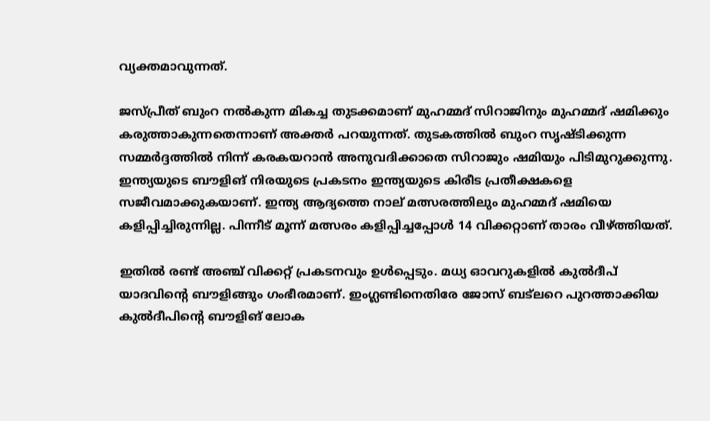വ്യക്തമാവുന്നത്.

ജസ്പ്രീത് ബുംറ നല്‍കുന്ന മികച്ച തുടക്കമാണ് മുഹമ്മദ് സിറാജിനും മുഹമ്മദ് ഷമിക്കും കരുത്താകുന്നതെന്നാണ് അക്തര്‍ പറയുന്നത്. തുടകത്തില്‍ ബുംറ സൃഷ്ടിക്കുന്ന സമ്മര്‍ദ്ദത്തില്‍ നിന്ന് കരകയറാന്‍ അനുവദിക്കാതെ സിറാജും ഷമിയും പിടിമുറുക്കുന്നു. ഇന്ത്യയുടെ ബൗളിങ് നിരയുടെ പ്രകടനം ഇന്ത്യയുടെ കിരീട പ്രതീക്ഷകളെ സജീവമാക്കുകയാണ്. ഇന്ത്യ ആദ്യത്തെ നാല് മത്സരത്തിലും മുഹമ്മദ് ഷമിയെ കളിപ്പിച്ചിരുന്നില്ല. പിന്നീട് മൂന്ന് മത്സരം കളിപ്പിച്ചപ്പോള്‍ 14 വിക്കറ്റാണ് താരം വീഴ്ത്തിയത്.

ഇതില്‍ രണ്ട് അഞ്ച് വിക്കറ്റ് പ്രകടനവും ഉള്‍പ്പെടും. മധ്യ ഓവറുകളില്‍ കുല്‍ദീപ് യാദവിന്റെ ബൗളിങ്ങും ഗംഭീരമാണ്. ഇംഗ്ലണ്ടിനെതിരേ ജോസ് ബട്‌ലറെ പുറത്താക്കിയ കുല്‍ദീപിന്റെ ബൗളിങ് ലോക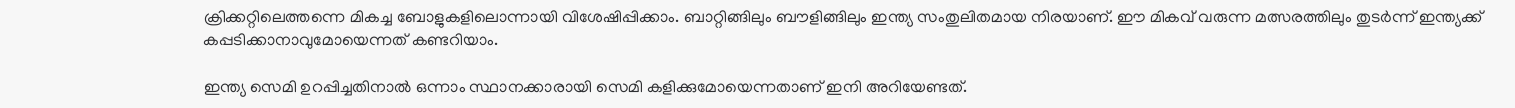ക്രിക്കറ്റിലെത്തന്നെ മികച്ച ബോളുകളിലൊന്നായി വിശേഷിപ്പിക്കാം. ബാറ്റിങ്ങിലും ബൗളിങ്ങിലും ഇന്ത്യ സംതുലിതമായ നിരയാണ്. ഈ മികവ് വരുന്ന മത്സരത്തിലും തുടര്‍ന്ന് ഇന്ത്യക്ക് കപ്പടിക്കാനാവുമോയെന്നത് കണ്ടറിയാം.

ഇന്ത്യ സെമി ഉറപ്പിച്ചതിനാല്‍ ഒന്നാം സ്ഥാനക്കാരായി സെമി കളിക്കുമോയെന്നതാണ് ഇനി അറിയേണ്ടത്.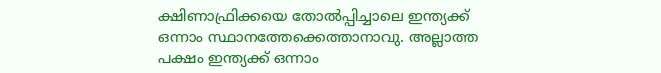ക്ഷിണാഫ്രിക്കയെ തോല്‍പ്പിച്ചാലെ ഇന്ത്യക്ക് ഒന്നാം സ്ഥാനത്തേക്കെത്താനാവു. അല്ലാത്ത പക്ഷം ഇന്ത്യക്ക് ഒന്നാം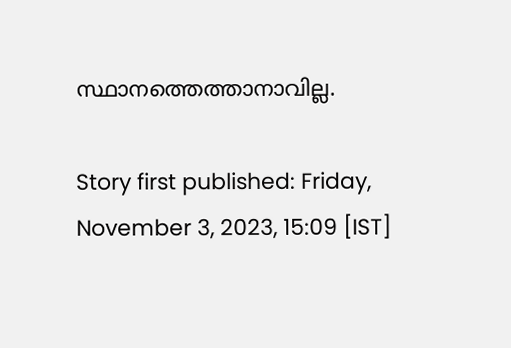സ്ഥാനത്തെത്താനാവില്ല.

Story first published: Friday, November 3, 2023, 15:09 [IST]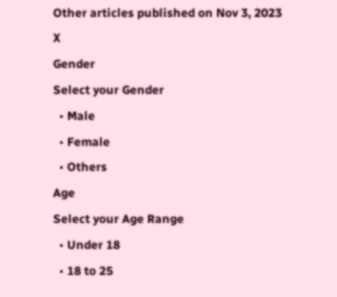Other articles published on Nov 3, 2023
X
Gender
Select your Gender
  • Male
  • Female
  • Others
Age
Select your Age Range
  • Under 18
  • 18 to 25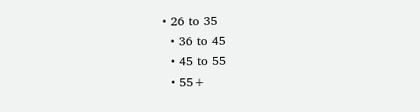• 26 to 35
  • 36 to 45
  • 45 to 55
  • 55+